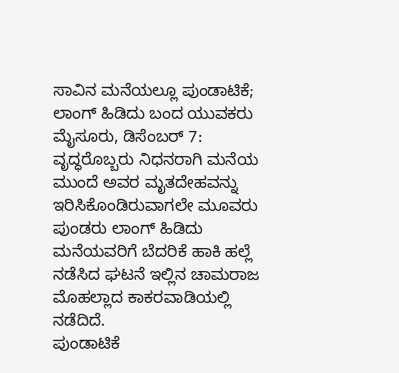ಸಾವಿನ ಮನೆಯಲ್ಲೂ ಪುಂಡಾಟಿಕೆ; ಲಾಂಗ್ ಹಿಡಿದು ಬಂದ ಯುವಕರು
ಮೈಸೂರು, ಡಿಸೆಂಬರ್ 7: ವೃದ್ಧರೊಬ್ಬರು ನಿಧನರಾಗಿ ಮನೆಯ ಮುಂದೆ ಅವರ ಮೃತದೇಹವನ್ನು ಇರಿಸಿಕೊಂಡಿರುವಾಗಲೇ ಮೂವರು ಪುಂಡರು ಲಾಂಗ್ ಹಿಡಿದು ಮನೆಯವರಿಗೆ ಬೆದರಿಕೆ ಹಾಕಿ ಹಲ್ಲೆ ನಡೆಸಿದ ಘಟನೆ ಇಲ್ಲಿನ ಚಾಮರಾಜ ಮೊಹಲ್ಲಾದ ಕಾಕರವಾಡಿಯಲ್ಲಿ ನಡೆದಿದೆ.
ಪುಂಡಾಟಿಕೆ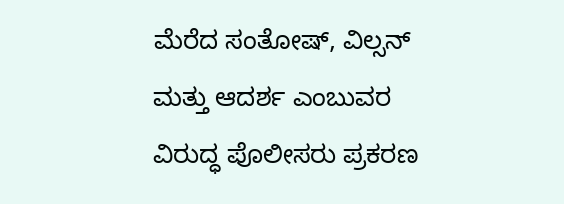ಮೆರೆದ ಸಂತೋಷ್, ವಿಲ್ಸನ್ ಮತ್ತು ಆದರ್ಶ ಎಂಬುವರ ವಿರುದ್ಧ ಪೊಲೀಸರು ಪ್ರಕರಣ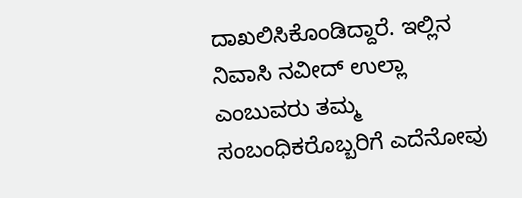ದಾಖಲಿಸಿಕೊಂಡಿದ್ದಾರೆ. ಇಲ್ಲಿನ ನಿವಾಸಿ ನವೀದ್ ಉಲ್ಲಾ ಎಂಬುವರು ತಮ್ಮ ಸಂಬಂಧಿಕರೊಬ್ಬರಿಗೆ ಎದೆನೋವು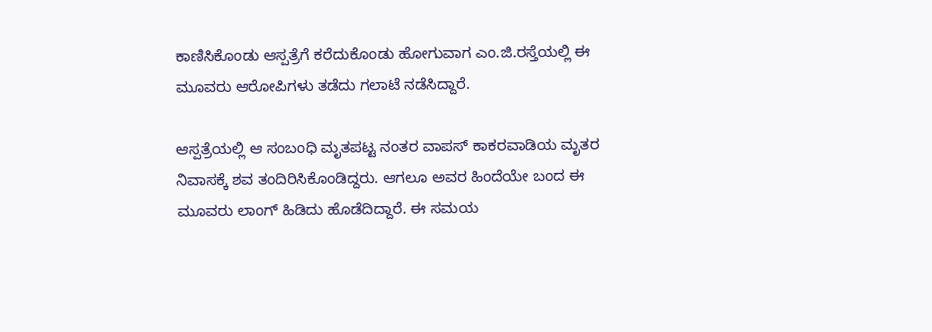ಕಾಣಿಸಿಕೊಂಡು ಆಸ್ಪತ್ರೆಗೆ ಕರೆದುಕೊಂಡು ಹೋಗುವಾಗ ಎಂ.ಜಿ.ರಸ್ತೆಯಲ್ಲಿ ಈ ಮೂವರು ಆರೋಪಿಗಳು ತಡೆದು ಗಲಾಟೆ ನಡೆಸಿದ್ದಾರೆ.

ಆಸ್ಪತ್ರೆಯಲ್ಲಿ ಆ ಸಂಬಂಧಿ ಮೃತಪಟ್ಟ ನಂತರ ವಾಪಸ್ ಕಾಕರವಾಡಿಯ ಮೃತರ ನಿವಾಸಕ್ಕೆ ಶವ ತಂದಿರಿಸಿಕೊಂಡಿದ್ದರು. ಆಗಲೂ ಅವರ ಹಿಂದೆಯೇ ಬಂದ ಈ ಮೂವರು ಲಾಂಗ್ ಹಿಡಿದು ಹೊಡೆದಿದ್ದಾರೆ. ಈ ಸಮಯ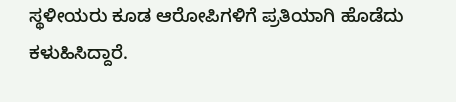ಸ್ಥಳೀಯರು ಕೂಡ ಆರೋಪಿಗಳಿಗೆ ಪ್ರತಿಯಾಗಿ ಹೊಡೆದು ಕಳುಹಿಸಿದ್ದಾರೆ.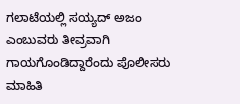ಗಲಾಟೆಯಲ್ಲಿ ಸಯ್ಯದ್ ಅಜಂ ಎಂಬುವರು ತೀವ್ರವಾಗಿ ಗಾಯಗೊಂಡಿದ್ದಾರೆಂದು ಪೊಲೀಸರು ಮಾಹಿತಿ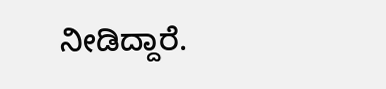ನೀಡಿದ್ದಾರೆ.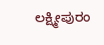ಲಕ್ಷ್ಮೀಪುರಂ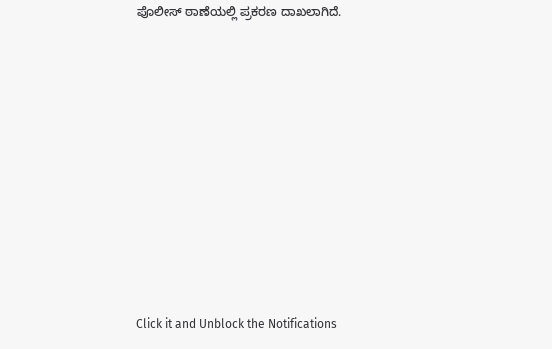ಪೊಲೀಸ್ ಠಾಣೆಯಲ್ಲಿ ಪ್ರಕರಣ ದಾಖಲಾಗಿದೆ.












Click it and Unblock the Notifications